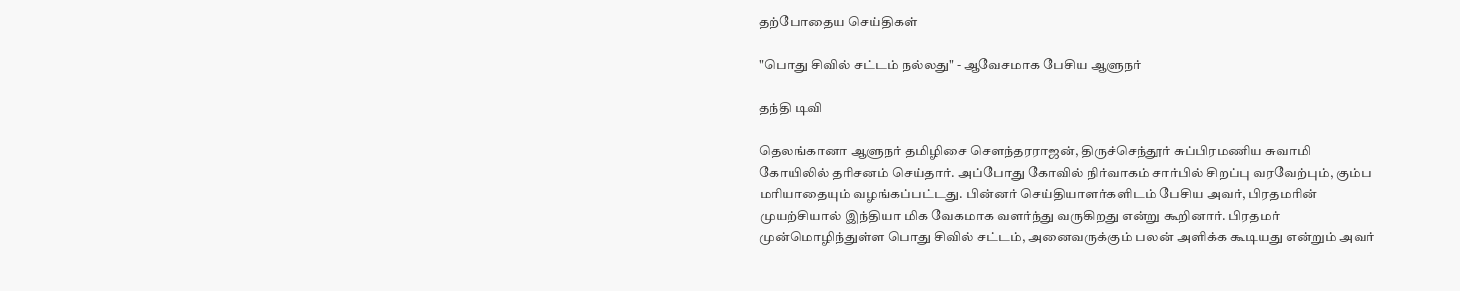தற்போதைய செய்திகள்

"பொது சிவில் சட்டம் நல்லது" - ஆவேசமாக பேசிய ஆளுநர்

தந்தி டிவி

தெலங்கானா ஆளுநர் தமிழிசை சௌந்தரராஜன், திருச்செந்தூர் சுப்பிரமணிய சுவாமி கோயிலில் தரிசனம் செய்தார். அப்போது கோவில் நிர்வாகம் சார்பில் சிறப்பு வரவேற்பும், கும்ப மரியாதையும் வழங்கப்பட்டது. பின்னர் செய்தியாளர்களிடம் பேசிய அவர், பிரதமரின் முயற்சியால் இந்தியா மிக வேகமாக வளர்ந்து வருகிறது என்று கூறினார். பிரதமர் முன்மொழிந்துள்ள பொது சிவில் சட்டம், அனைவருக்கும் பலன் அளிக்க கூடியது என்றும் அவர்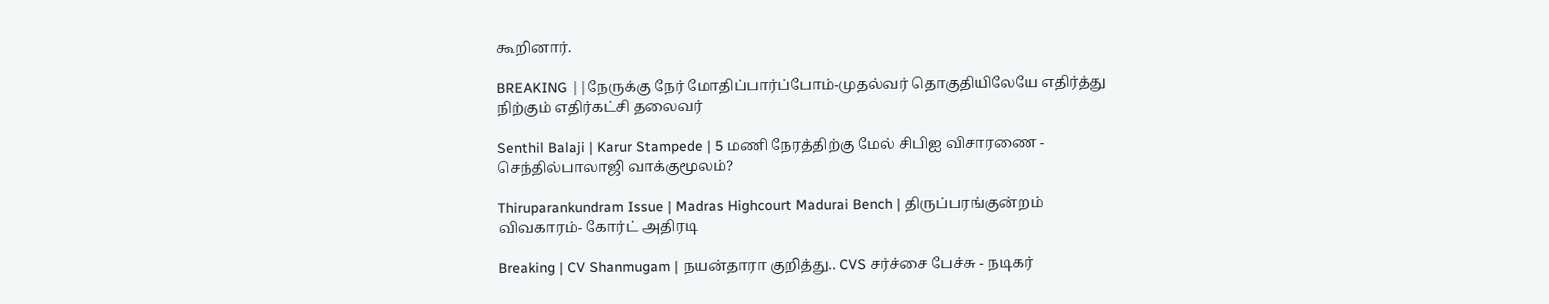கூறினார்.

BREAKING ||நேருக்கு நேர் மோதிப்பார்ப்போம்-முதல்வர் தொகுதியிலேயே எதிர்த்து நிற்கும் எதிர்கட்சி தலைவர்

Senthil Balaji | Karur Stampede | 5 மணி நேரத்திற்கு மேல் சிபிஐ விசாரணை - செந்தில்பாலாஜி வாக்குமூலம்?

Thiruparankundram Issue | Madras Highcourt Madurai Bench | திருப்பரங்குன்றம் விவகாரம்- கோர்ட் அதிரடி

Breaking | CV Shanmugam | நயன்தாரா குறித்து.. CVS சர்ச்சை பேச்சு - நடிகர்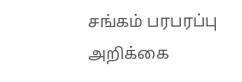சங்கம் பரபரப்பு அறிக்கை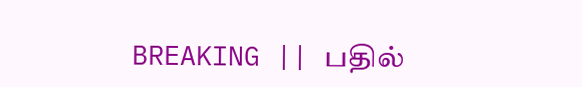BREAKING || பதில்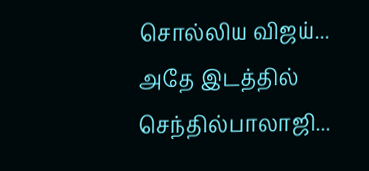சொல்லிய விஜய்... அதே இடத்தில் செந்தில்பாலாஜி...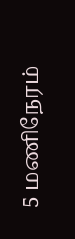5 மணிநேரம்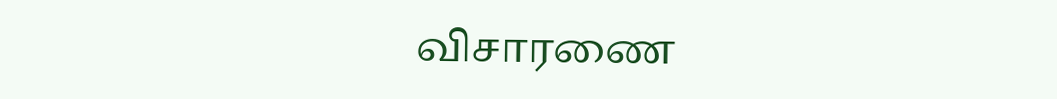விசாரணை